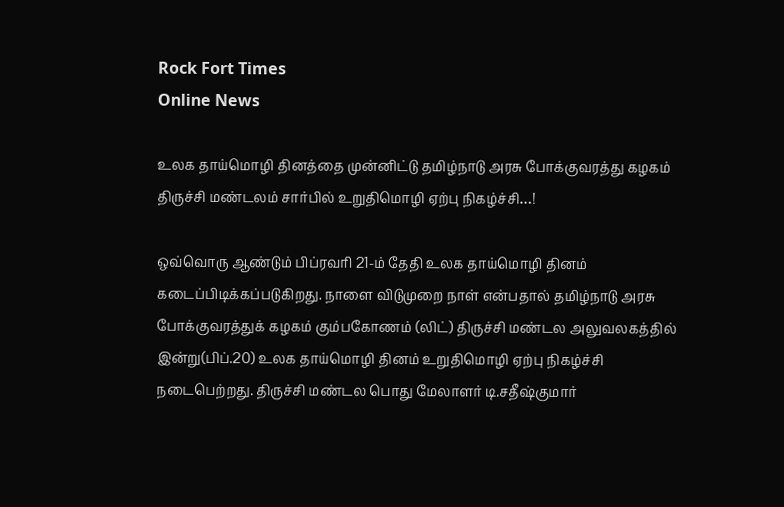Rock Fort Times
Online News

உலக தாய்மொழி தினத்தை முன்னிட்டு தமிழ்நாடு அரசு போக்குவரத்து கழகம் திருச்சி மண்டலம் சார்பில் உறுதிமொழி ஏற்பு நிகழ்ச்சி…!

ஒவ்வொரு ஆண்டும் பிப்ரவரி 21-ம் தேதி உலக தாய்மொழி தினம் கடைப்பிடிக்கப்படுகிறது. நாளை விடுமுறை நாள் என்பதால் தமிழ்நாடு அரசு போக்குவரத்துக் கழகம் கும்பகோணம் (லிட்) திருச்சி மண்டல அலுவலகத்தில் இன்று(பிப்.20) உலக தாய்மொழி தினம் உறுதிமொழி ஏற்பு நிகழ்ச்சி நடைபெற்றது. திருச்சி மண்டல பொது மேலாளர் டி.சதீஷ்குமார்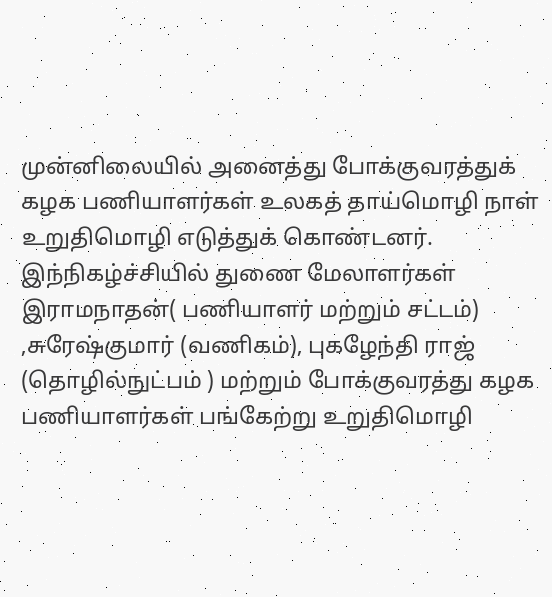முன்னிலையில் அனைத்து போக்குவரத்துக் கழக பணியாளர்கள் உலகத் தாய்மொழி நாள் உறுதிமொழி எடுத்துக் கொண்டனர். இந்நிகழ்ச்சியில் துணை மேலாளர்கள் இராமநாதன்( பணியாளர் மற்றும் சட்டம்) ,சுரேஷ்குமார் (வணிகம்), புகழேந்தி ராஜ் (தொழில்நுட்பம் ) மற்றும் போக்குவரத்து கழக பணியாளர்கள் பங்கேற்று உறுதிமொழி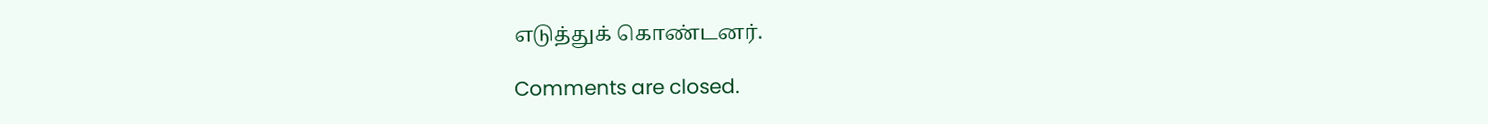எடுத்துக் கொண்டனர்.

Comments are closed.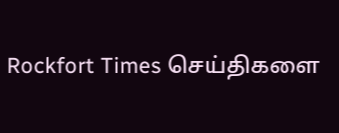Rockfort Times செய்திகளை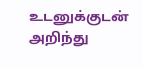உடனுக்குடன் அறிந்து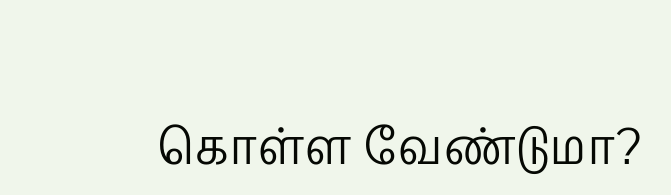கொள்ள வேண்டுமா?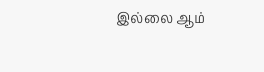இல்லை ஆம்